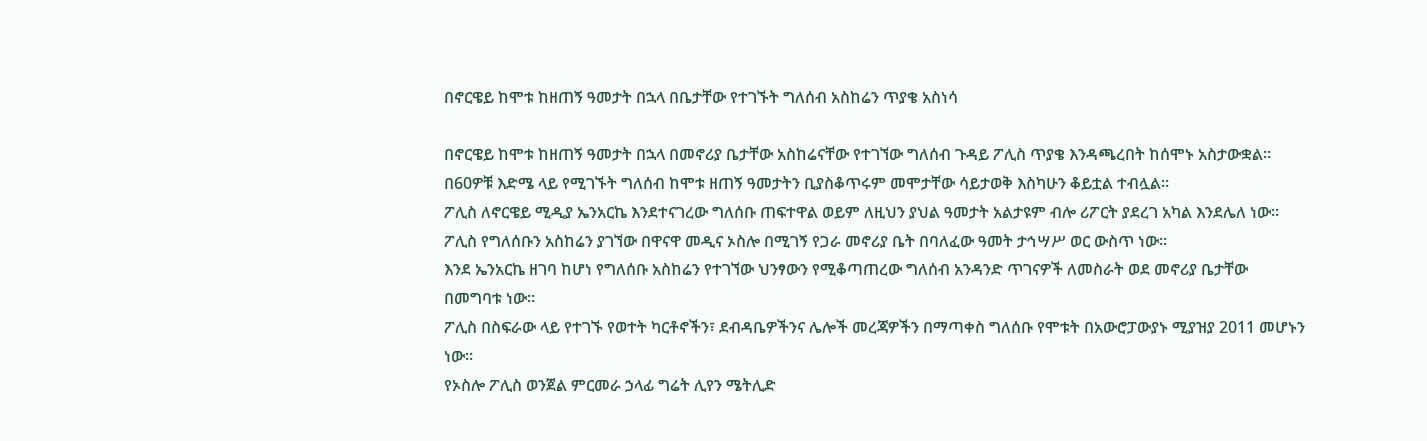በኖርዌይ ከሞቱ ከዘጠኝ ዓመታት በኋላ በቤታቸው የተገኙት ግለሰብ አስከሬን ጥያቄ አስነሳ

በኖርዌይ ከሞቱ ከዘጠኝ ዓመታት በኋላ በመኖሪያ ቤታቸው አስከሬናቸው የተገኘው ግለሰብ ጉዳይ ፖሊስ ጥያቄ እንዳጫረበት ከሰሞኑ አስታውቋል።
በ60ዎቹ እድሜ ላይ የሚገኙት ግለሰብ ከሞቱ ዘጠኝ ዓመታትን ቢያስቆጥሩም መሞታቸው ሳይታወቅ እስካሁን ቆይቷል ተብሏል።
ፖሊስ ለኖርዌይ ሚዲያ ኤንአርኬ እንደተናገረው ግለሰቡ ጠፍተዋል ወይም ለዚህን ያህል ዓመታት አልታዩም ብሎ ሪፖርት ያደረገ አካል እንደሌለ ነው።
ፖሊስ የግለሰቡን አስከሬን ያገኘው በዋናዋ መዲና ኦስሎ በሚገኝ የጋራ መኖሪያ ቤት በባለፈው ዓመት ታኅሣሥ ወር ውስጥ ነው።
እንደ ኤንአርኬ ዘገባ ከሆነ የግለሰቡ አስከሬን የተገኘው ህንፃውን የሚቆጣጠረው ግለሰብ አንዳንድ ጥገናዎች ለመስራት ወደ መኖሪያ ቤታቸው በመግባቱ ነው።
ፖሊስ በስፍራው ላይ የተገኙ የወተት ካርቶኖችን፣ ደብዳቤዎችንና ሌሎች መረጃዎችን በማጣቀስ ግለሰቡ የሞቱት በአውሮፓውያኑ ሚያዝያ 2011 መሆኑን ነው።
የኦስሎ ፖሊስ ወንጀል ምርመራ ኃላፊ ግሬት ሊየን ሜትሊድ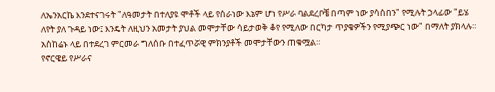ለኤንአርኬ እንደተናገሩት "ለዓመታት በተለያዩ ሞቶች ላይ የሰራነው እኔም ሆነ የሥራ ባልደረቦቼ በጣም ነው ያሳሰበን" የሚሉት ኃላፊው "ይሄ ለየት ያለ ጉዳይ ነው፤ እንዴት ለዚህን አመታት ያህል መሞታቸው ሳይታወቅ ቆየ የሚለው በርካታ ጥያቄዎችን የሚያጭር ነው" በማለት ያክላሉ።
አስከሬኑ ላይ በተደረገ ምርመራ ግለሰቡ በተፈጥሯዊ ምክንያቶች መሞታቸውን ጠቁሟል።
የኖርዌይ የሥራና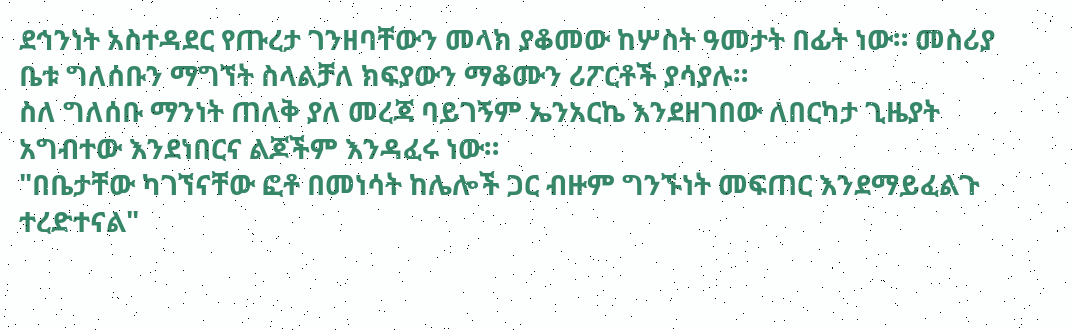ደኅንነት አስተዳደር የጡረታ ገንዘባቸውን መላክ ያቆመው ከሦስት ዓመታት በፊት ነው። መስሪያ ቤቱ ግለሰቡን ማግኘት ስላልቻለ ክፍያውን ማቆሙን ሪፖርቶች ያሳያሉ።
ስለ ግለሰቡ ማንነት ጠለቅ ያለ መረጃ ባይገኝም ኤንአርኬ እንደዘገበው ለበርካታ ጊዜያት አግብተው እንደነበርና ልጆችም እንዳፈሩ ነው።
"በቤታቸው ካገኘናቸው ፎቶ በመነሳት ከሌሎች ጋር ብዙም ግንኙነት መፍጠር እንደማይፈልጉ ተረድተናል"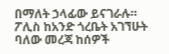በማለት ኃላፊው ይናገራሉ።
ፖሊስ ከአንድ ጎረቤት አገኘሁት ባለው መረጃ ከሰዎች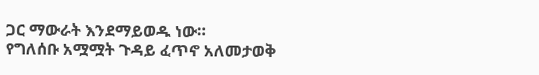ጋር ማውራት እንደማይወዱ ነው።
የግለሰቡ አሟሟት ጉዳይ ፈጥኖ አለመታወቅ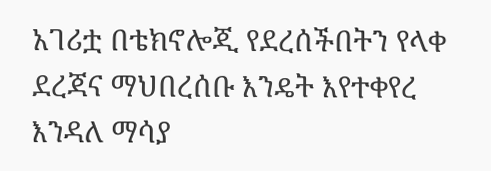አገሪቷ በቴክኖሎጂ የደረሰችበትን የላቀ ደረጃና ማህበረሰቡ እንዴት እየተቀየረ እንዳለ ማሳያ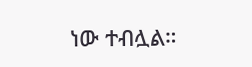ነው ተብሏል።